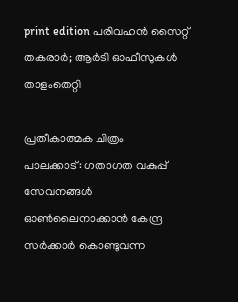print edition പരിവഹൻ സൈറ്റ് തകരാർ; ആർടി ഓഫീസുകൾ താളംതെറ്റി

പ്രതീകാത്മക ചിത്രം
പാലക്കാട്: ഗതാഗത വകുപ്പ് സേവനങ്ങൾ ഓൺലൈനാക്കാൻ കേന്ദ്ര സർക്കാർ കൊണ്ടുവന്ന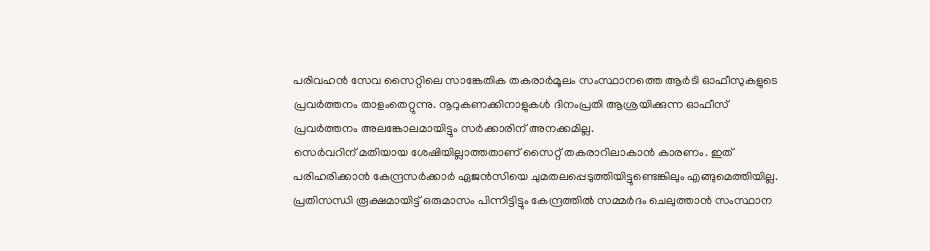പരിവഹൻ സേവ സൈറ്റിലെ സാങ്കേതിക തകരാർമൂലം സംസ്ഥാനത്തെ ആർടി ഓഫീസുകളുടെ പ്രവർത്തനം താളംതെറ്റുന്നു. നൂറുകണക്കിനാളുകൾ ദിനംപ്രതി ആശ്രയിക്കുന്ന ഓഫീസ് പ്രവർത്തനം അലങ്കോലമായിട്ടും സർക്കാരിന് അനക്കമില്ല.
സെർവറിന് മതിയായ ശേഷിയില്ലാത്തതാണ് സൈറ്റ് തകരാറിലാകാൻ കാരണം. ഇത് പരിഹരിക്കാൻ കേന്ദ്രസർക്കാർ ഏജൻസിയെ ചുമതലപ്പെടുത്തിയിട്ടുണ്ടെങ്കിലും എങ്ങുമെത്തിയില്ല.
പ്രതിസന്ധി രൂക്ഷമായിട്ട് ഒരുമാസം പിന്നിട്ടിട്ടും കേന്ദ്രത്തിൽ സമ്മർദം ചെലുത്താൻ സംസ്ഥാന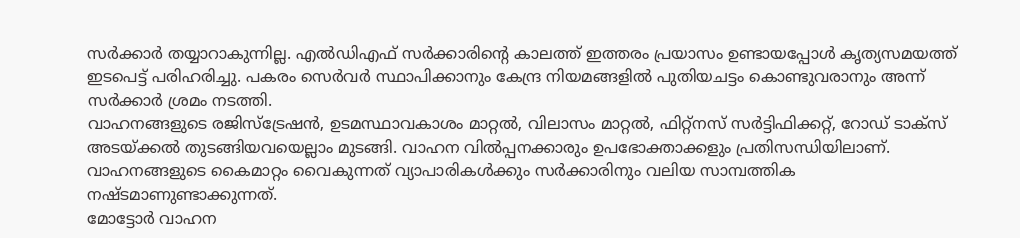സർക്കാർ തയ്യാറാകുന്നില്ല. എൽഡിഎഫ് സർക്കാരിന്റെ കാലത്ത് ഇത്തരം പ്രയാസം ഉണ്ടായപ്പോൾ കൃത്യസമയത്ത് ഇടപെട്ട് പരിഹരിച്ചു. പകരം സെർവർ സ്ഥാപിക്കാനും കേന്ദ്ര നിയമങ്ങളിൽ പുതിയചട്ടം കൊണ്ടുവരാനും അന്ന് സർക്കാർ ശ്രമം നടത്തി.
വാഹനങ്ങളുടെ രജിസ്ട്രേഷൻ, ഉടമസ്ഥാവകാശം മാറ്റൽ, വിലാസം മാറ്റൽ, ഫിറ്റ്നസ് സർട്ടിഫിക്കറ്റ്, റോഡ് ടാക്സ് അടയ്ക്കൽ തുടങ്ങിയവയെല്ലാം മുടങ്ങി. വാഹന വിൽപ്പനക്കാരും ഉപഭോക്താക്കളും പ്രതിസന്ധിയിലാണ്. വാഹനങ്ങളുടെ കൈമാറ്റം വൈകുന്നത് വ്യാപാരികൾക്കും സർക്കാരിനും വലിയ സാമ്പത്തിക നഷ്ടമാണുണ്ടാക്കുന്നത്.
മോട്ടോർ വാഹന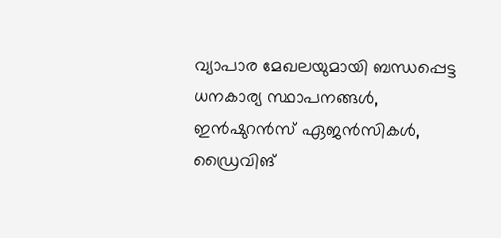വ്യാപാര മേഖലയുമായി ബന്ധപ്പെട്ട ധനകാര്യ സ്ഥാപനങ്ങൾ, ഇൻഷുറൻസ് ഏജൻസികൾ, ഡ്രൈവിങ്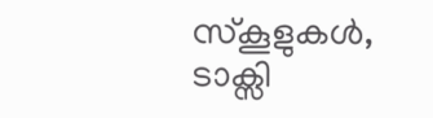സ്കൂളുകൾ, ടാക്സി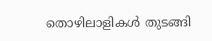തൊഴിലാളികൾ തുടങ്ങി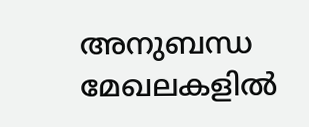അനുബന്ധ മേഖലകളിൽ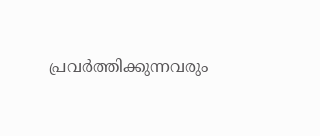പ്രവർത്തിക്കുന്നവരും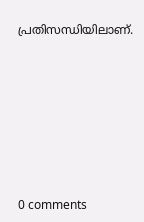പ്രതിസന്ധിയിലാണ്.









0 comments